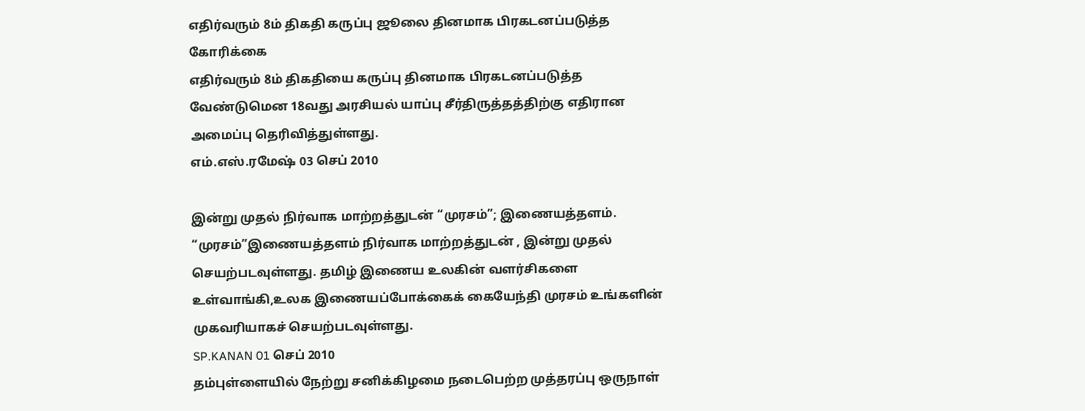எதிர்வரும் 8ம் திகதி கருப்பு ஜூலை தினமாக பிரகடனப்படுத்த கோரிக்கை
எதிர்வரும் 8ம் திகதியை கருப்பு தினமாக பிரகடனப்படுத்த வேண்டுமென 18வது அரசியல் யாப்பு சீர்திருத்தத்திற்கு எதிரான அமைப்பு தெரிவித்துள்ளது.
எம்.எஸ்.ரமேஷ் 03 செப் 2010

இன்று முதல் நிர்வாக மாற்றத்துடன் “முரசம்”; இணையத்தளம்.
“முரசம்”இணையத்தளம் நிர்வாக மாற்றத்துடன் , இன்று முதல் செயற்படவுள்ளது. தமிழ் இணைய உலகின் வளர்சிகளை உள்வாங்கி,உலக இணையப்போக்கைக் கையேந்தி முரசம் உங்களின் முகவரியாகச் செயற்படவுள்ளது.
SP.KANAN 01 செப் 2010
தம்புள்ளையில் நேற்று சனிக்கிழமை நடைபெற்ற முத்தரப்பு ஒருநாள்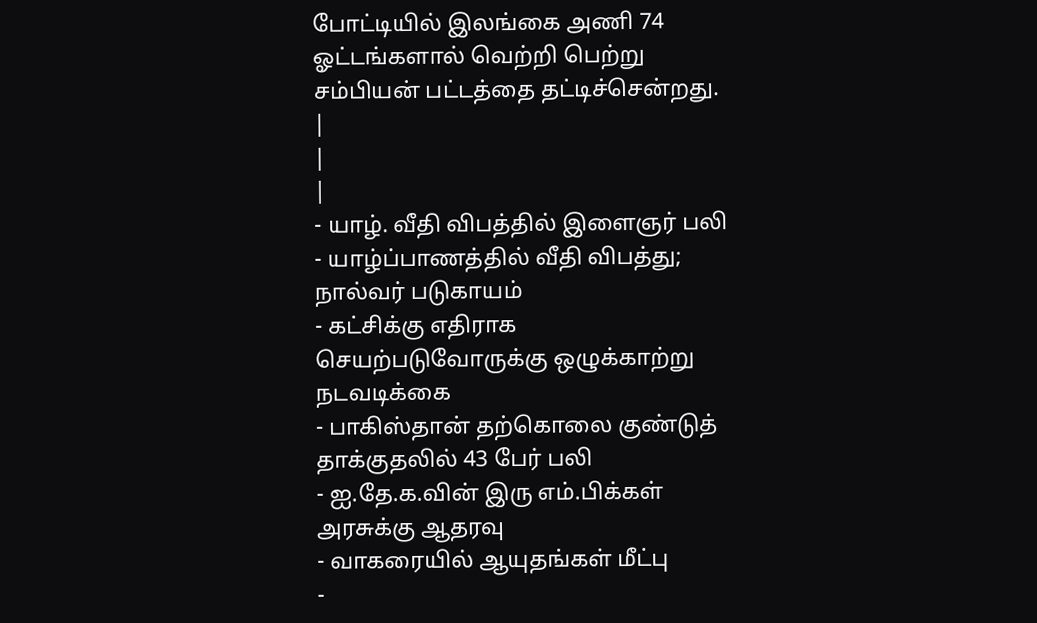போட்டியில் இலங்கை அணி 74 ஓட்டங்களால் வெற்றி பெற்று சம்பியன் பட்டத்தை தட்டிச்சென்றது.
|
|
|
- யாழ். வீதி விபத்தில் இளைஞர் பலி
- யாழ்ப்பாணத்தில் வீதி விபத்து; நால்வர் படுகாயம்
- கட்சிக்கு எதிராக செயற்படுவோருக்கு ஒழுக்காற்று நடவடிக்கை
- பாகிஸ்தான் தற்கொலை குண்டுத் தாக்குதலில் 43 பேர் பலி
- ஐ.தே.க.வின் இரு எம்.பிக்கள் அரசுக்கு ஆதரவு
- வாகரையில் ஆயுதங்கள் மீட்பு
-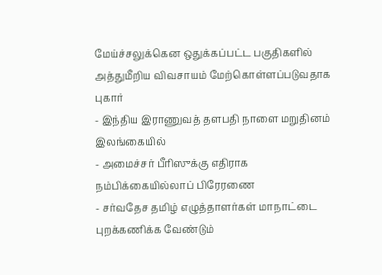மேய்ச்சலுக்கென ஒதுக்கப்பட்ட பகுதிகளில் அத்துமீறிய விவசாயம் மேற்கொள்ளப்படுவதாக புகார்
- இந்திய இராணுவத் தளபதி நாளை மறுதினம் இலங்கையில்
- அமைச்சர் பீரிஸுக்கு எதிராக நம்பிக்கையில்லாப் பிரேரணை
- சர்வதேச தமிழ் எழுத்தாளர்கள் மாநாட்டை புறக்கணிக்க வேண்டும்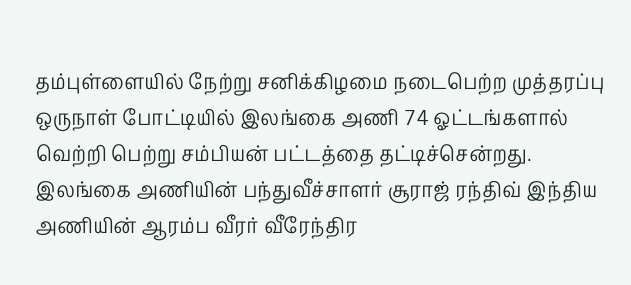தம்புள்ளையில் நேற்று சனிக்கிழமை நடைபெற்ற முத்தரப்பு ஒருநாள் போட்டியில் இலங்கை அணி 74 ஓட்டங்களால் வெற்றி பெற்று சம்பியன் பட்டத்தை தட்டிச்சென்றது.
இலங்கை அணியின் பந்துவீச்சாளர் சூராஜ் ரந்திவ் இந்திய அணியின் ஆரம்ப வீரர் வீரேந்திர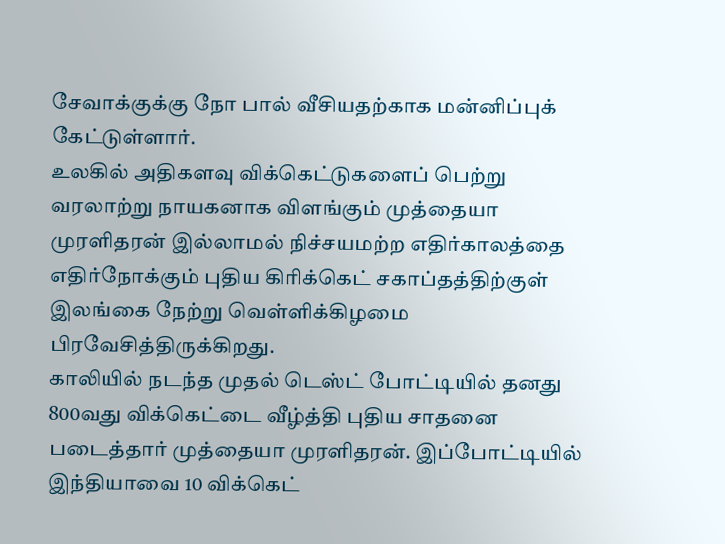சேவாக்குக்கு நோ பால் வீசியதற்காக மன்னிப்புக் கேட்டுள்ளார்.
உலகில் அதிகளவு விக்கெட்டுகளைப் பெற்று வரலாற்று நாயகனாக விளங்கும் முத்தையா முரளிதரன் இல்லாமல் நிச்சயமற்ற எதிர்காலத்தை எதிர்நோக்கும் புதிய கிரிக்கெட் சகாப்தத்திற்குள் இலங்கை நேற்று வெள்ளிக்கிழமை பிரவேசித்திருக்கிறது.
காலியில் நடந்த முதல் டெஸ்ட் போட்டியில் தனது 800வது விக்கெட்டை வீழ்த்தி புதிய சாதனை படைத்தார் முத்தையா முரளிதரன். இப்போட்டியில் இந்தியாவை 10 விக்கெட்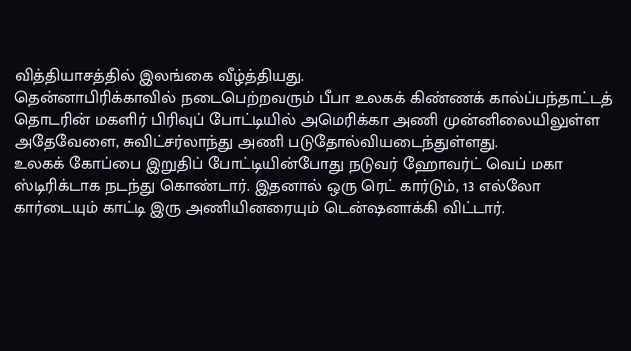வித்தியாசத்தில் இலங்கை வீழ்த்தியது.
தென்னாபிரிக்காவில் நடைபெற்றவரும் பீபா உலகக் கிண்ணக் கால்ப்பந்தாட்டத் தொடரின் மகளிர் பிரிவுப் போட்டியில் அமெரிக்கா அணி முன்னிலையிலுள்ள அதேவேளை, சுவிட்சர்லாந்து அணி படுதோல்வியடைந்துள்ளது.
உலகக் கோப்பை இறுதிப் போட்டியின்போது நடுவர் ஹோவர்ட் வெப் மகா ஸ்டிரிக்டாக நடந்து கொண்டார். இதனால் ஒரு ரெட் கார்டும், 13 எல்லோ கார்டையும் காட்டி இரு அணியினரையும் டென்ஷனாக்கி விட்டார்.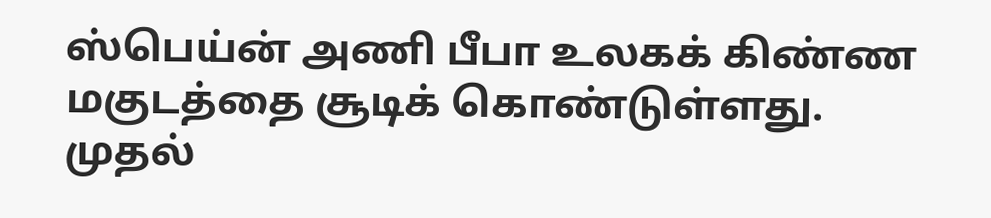ஸ்பெய்ன் அணி பீபா உலகக் கிண்ண மகுடத்தை சூடிக் கொண்டுள்ளது. முதல்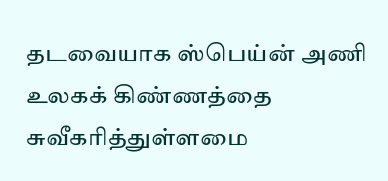தடவையாக ஸ்பெய்ன் அணி உலகக் கிண்ணத்தை சுவீகரித்துள்ளமை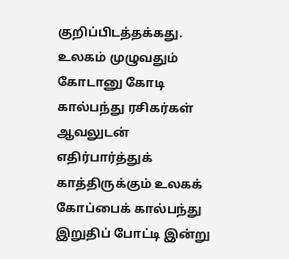குறிப்பிடத்தக்கது.
உலகம் முழுவதும் கோடானு கோடி கால்பந்து ரசிகர்கள் ஆவலுடன் எதிர்பார்த்துக் காத்திருக்கும் உலகக் கோப்பைக் கால்பந்து இறுதிப் போட்டி இன்று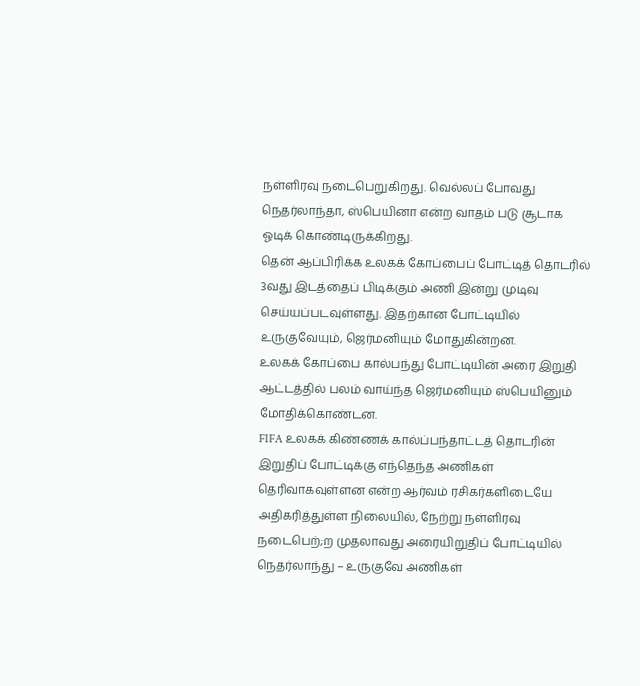நள்ளிரவு நடைபெறுகிறது. வெல்லப் போவது நெதர்லாந்தா, ஸ்பெயினா என்ற வாதம் படு சூடாக ஓடிக் கொண்டிருக்கிறது.
தென் ஆப்பிரிக்க உலகக் கோப்பைப் போட்டித் தொடரில் 3வது இடத்தைப் பிடிக்கும் அணி இன்று முடிவு செய்யப்படவுள்ளது. இதற்கான போட்டியில் உருகுவேயும், ஜெர்மனியும் மோதுகின்றன.
உலகக் கோப்பை கால்பந்து போட்டியின் அரை இறுதி ஆட்டத்தில் பலம் வாய்ந்த ஜெர்மனியும் ஸ்பெயினும் மோதிக்கொண்டன.
FIFA உலகக் கிண்ணக் கால்ப்பந்தாட்டத் தொடரின் இறுதிப் போட்டிக்கு எந்தெந்த அணிகள் தெரிவாகவுள்ளன என்ற ஆர்வம் ரசிகர்களிடையே அதிகரித்துள்ள நிலையில், நேற்று நள்ளிரவு நடைபெற்;ற முதலாவது அரையிறுதிப் போட்டியில் நெதர்லாந்து – உருகுவே அணிகள்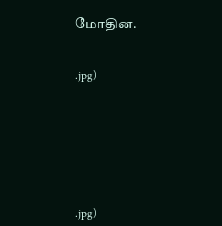மோதின.


.jpg)







.jpg)